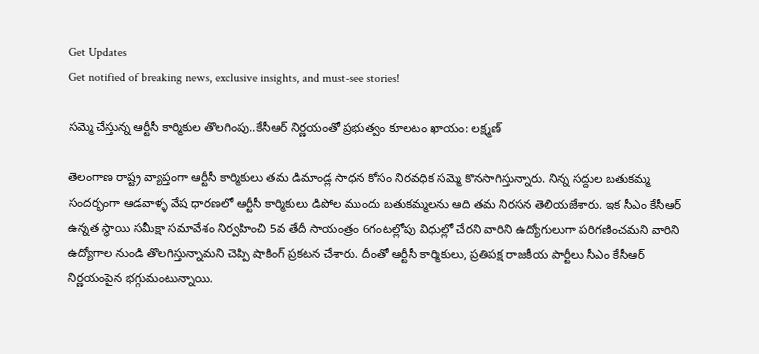Get Updates
Get notified of breaking news, exclusive insights, and must-see stories!

సమ్మె చేస్తున్న ఆర్టీసీ కార్మికుల తొలగింపు..కేసీఆర్ నిర్ణయంతో ప్రభుత్వం కూలటం ఖాయం: లక్ష్మణ్

తెలంగాణ రాష్ట్ర వ్యాప్తంగా ఆర్టీసీ కార్మికులు తమ డిమాండ్ల సాధన కోసం నిరవధిక సమ్మె కొనసాగిస్తున్నారు. నిన్న సద్దుల బతుకమ్మ సందర్భంగా ఆడవాళ్ళ వేష ధారణలో ఆర్టీసీ కార్మికులు డిపోల ముందు బతుకమ్మలను ఆది తమ నిరసన తెలియజేశారు. ఇక సీఎం కేసీఆర్ ఉన్నత స్థాయి సమీక్షా సమావేశం నిర్వహించి 5వ తేదీ సాయంత్రం 6గంటల్లోపు విధుల్లో చేరని వారిని ఉద్యోగులుగా పరిగణించమని వారిని ఉద్యోగాల నుండి తొలగిస్తున్నామని చెప్పి షాకింగ్ ప్రకటన చేశారు. దీంతో ఆర్టీసీ కార్మికులు, ప్రతిపక్ష రాజకీయ పార్టీలు సీఎం కేసీఆర్ నిర్ణయంపైన భగ్గుమంటున్నాయి.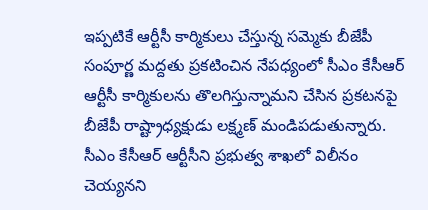ఇప్పటికే ఆర్టీసీ కార్మికులు చేస్తున్న సమ్మెకు బీజేపీ సంపూర్ణ మద్దతు ప్రకటించిన నేపధ్యంలో సీఎం కేసీఆర్ ఆర్టీసీ కార్మికులను తొలగిస్తున్నామని చేసిన ప్రకటనపై బీజేపీ రాష్ట్రాధ్యక్షుడు లక్ష్మణ్ మండిపడుతున్నారు. సీఎం కేసీఆర్ ఆర్టీసీని ప్రభుత్వ శాఖలో విలీనం చెయ్యనని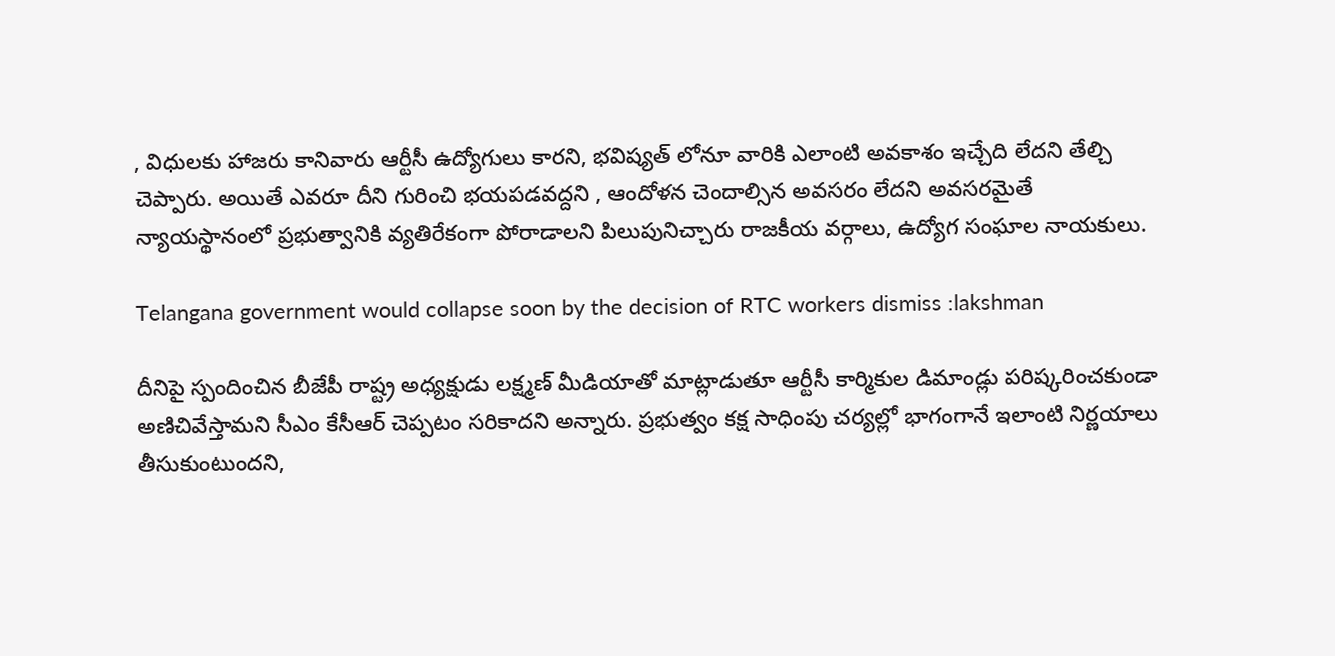, విధులకు హాజరు కానివారు ఆర్టీసీ ఉద్యోగులు కారని, భవిష్యత్ లోనూ వారికి ఎలాంటి అవకాశం ఇచ్చేది లేదని తేల్చి చెప్పారు. అయితే ఎవరూ దీని గురించి భయపడవద్దని , ఆందోళన చెందాల్సిన అవసరం లేదని అవసరమైతే న్యాయస్థానంలో ప్రభుత్వానికి వ్యతిరేకంగా పోరాడాలని పిలుపునిచ్చారు రాజకీయ వర్గాలు, ఉద్యోగ సంఘాల నాయకులు.

Telangana government would collapse soon by the decision of RTC workers dismiss :lakshman

దీనిపై స్పందించిన బీజేపీ రాష్ట్ర అధ్యక్షుడు లక్ష్మణ్ మీడియాతో మాట్లాడుతూ ఆర్టీసీ కార్మికుల డిమాండ్లు పరిష్కరించకుండా అణిచివేస్తామని సీఎం కేసీఆర్ చెప్పటం సరికాదని అన్నారు. ప్రభుత్వం కక్ష సాధింపు చర్యల్లో భాగంగానే ఇలాంటి నిర్ణయాలు తీసుకుంటుందని,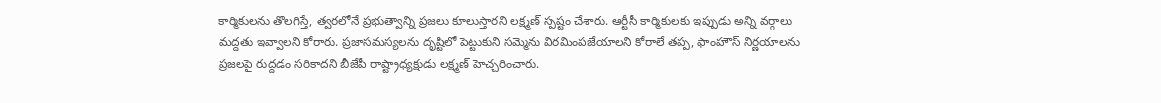కార్మికులను తొలగిస్తే, త్వరలోనే ప్రభుత్వాన్ని ప్రజలు కూలుస్తారని లక్ష్మణ్‌ స్పష్టం చేశారు. ఆర్టీసీ కార్మికులకు ఇప్పుడు అన్ని వర్గాలు మద్దతు ఇవ్వాలని కోరారు. ప్రజాసమస్యలను దృష్టిలో పెట్టుకుని సమ్మెను విరమింపజేయాలని కోరాలే తప్ప, ఫాంహౌస్‌ నిర్ణయాలను ప్రజలపై రుద్దడం సరికాదని బీజేపీ రాష్ట్రాధ్యక్షుడు లక్ష్మణ్ హెచ్చరించారు.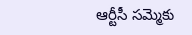ఆర్టీసీ సమ్మెకు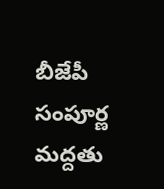బీజేపీ సంపూర్ణ మద్దతు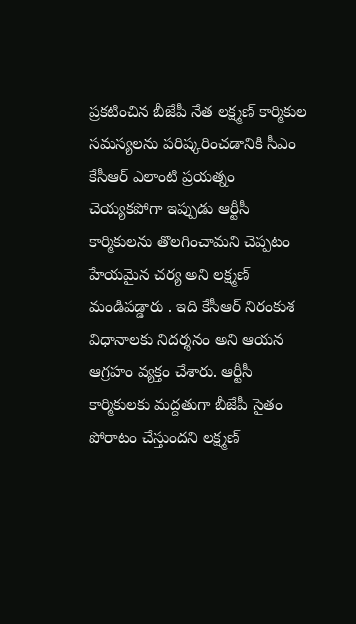ప్రకటించిన బీజేపీ నేత లక్ష్మణ్ కార్మికుల సమస్యలను పరిష్కరించడానికి సీఎం కేసీఆర్ ఎలాంటి ప్రయత్నం చెయ్యకపోగా ఇప్పుడు ఆర్టీసీ కార్మికులను తొలగించామని చెప్పటం హేయమైన చర్య అని లక్ష్మణ్ మండిపడ్డారు . ఇది కేసీఆర్ నిరంకుశ విధానాలకు నిదర్శనం అని ఆయన ఆగ్రహం వ్యక్తం చేశారు. ఆర్టీసీ కార్మికులకు మద్దతుగా బీజేపీ సైతం పోరాటం చేస్తుందని లక్ష్మణ్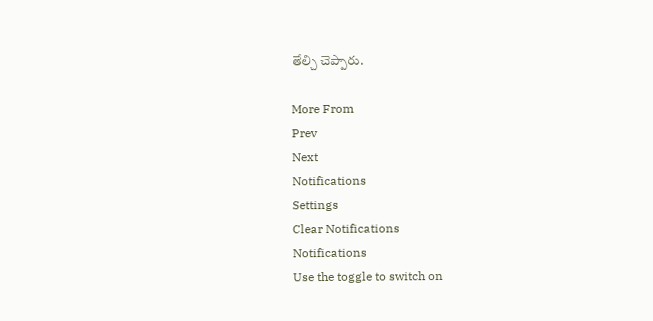తేల్చి చెప్పారు.

More From
Prev
Next
Notifications
Settings
Clear Notifications
Notifications
Use the toggle to switch on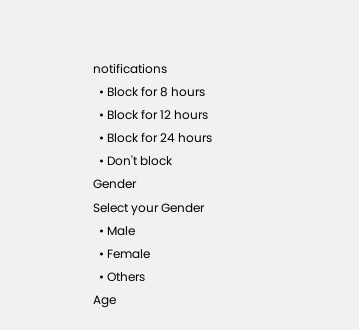notifications
  • Block for 8 hours
  • Block for 12 hours
  • Block for 24 hours
  • Don't block
Gender
Select your Gender
  • Male
  • Female
  • Others
Age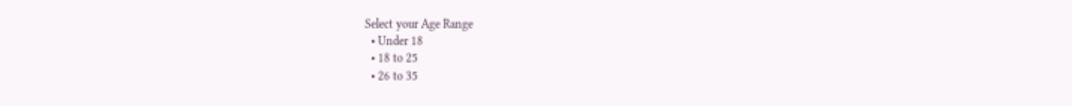Select your Age Range
  • Under 18
  • 18 to 25
  • 26 to 35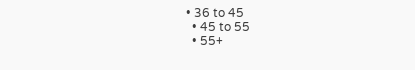• 36 to 45
  • 45 to 55
  • 55+